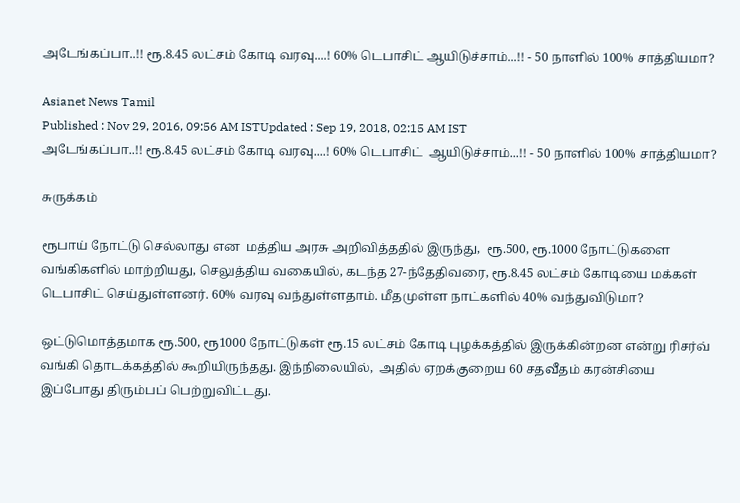அடேங்கப்பா..!! ரூ.8.45 லட்சம் கோடி வரவு....! 60% டெபாசிட் ஆயிடுச்சாம்...!! - 50 நாளில் 100% சாத்தியமா?

Asianet News Tamil
Published : Nov 29, 2016, 09:56 AM ISTUpdated : Sep 19, 2018, 02:15 AM IST
அடேங்கப்பா..!! ரூ.8.45 லட்சம் கோடி வரவு....! 60% டெபாசிட்  ஆயிடுச்சாம்...!! - 50 நாளில் 100% சாத்தியமா?

சுருக்கம்

ரூபாய் நோட்டு செல்லாது என  மத்திய அரசு அறிவித்ததில் இருந்து,  ரூ.500, ரூ.1000 நோட்டுகளை வங்கிகளில் மாற்றியது, செலுத்திய வகையில், கடந்த 27-ந்தேதிவரை, ரூ.8.45 லட்சம் கோடியை மக்கள் டெபாசிட் செய்துள்ளனர். 60% வரவு வந்துள்ளதாம். மீதமுள்ள நாட்களில் 40% வந்துவிடுமா?

ஒட்டுமொத்தமாக ரூ.500, ரூ1000 நோட்டுகள் ரூ.15 லட்சம் கோடி புழக்கத்தில் இருக்கின்றன என்று ரிசர்வ் வங்கி தொடக்கத்தில் கூறியிருந்தது. இந்நிலையில்,  அதில் ஏறக்குறைய 60 சதவீதம் கரன்சியை இப்போது திரும்பப் பெற்றுவிட்டது.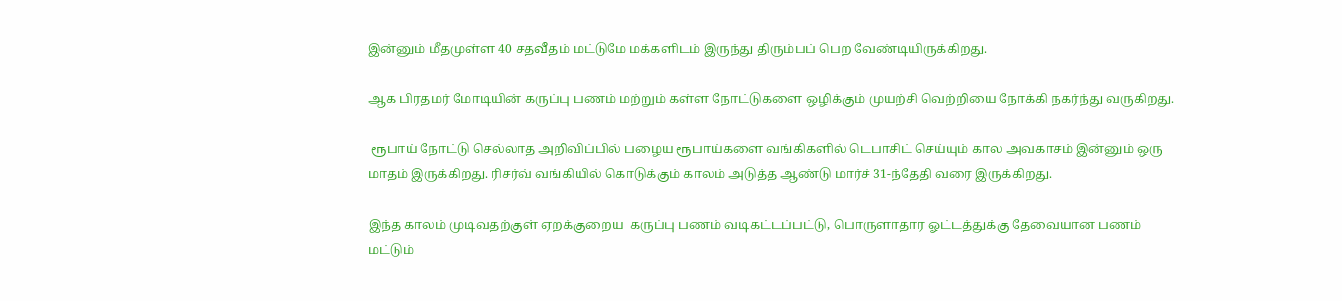இன்னும் மீதமுள்ள 40 சதவீதம் மட்டுமே மக்களிடம் இருந்து திரும்பப் பெற வேண்டியிருக்கிறது.

ஆக பிரதமர் மோடியின் கருப்பு பணம் மற்றும் கள்ள நோட்டுகளை ஒழிக்கும் முயற்சி வெற்றியை நோக்கி நகர்ந்து வருகிறது.

 ரூபாய் நோட்டு செல்லாத அறிவிப்பில் பழைய ரூபாய்களை வங்கிகளில் டெபாசிட் செய்யும் கால அவகாசம் இன்னும் ஒரு மாதம் இருக்கிறது. ரிசர்வ் வங்கியில் கொடுக்கும் காலம் அடுத்த ஆண்டு மார்ச் 31-ந்தேதி வரை இருக்கிறது.

இந்த காலம் முடிவதற்குள் ஏறக்குறைய  கருப்பு பணம் வடிகட்டப்பட்டு, பொருளாதார ஓட்டத்துக்கு தேவையான பணம் மட்டும்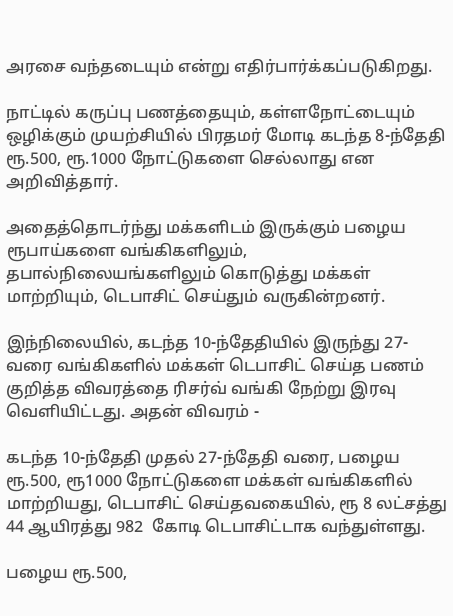அரசை வந்தடையும் என்று எதிர்பார்க்கப்படுகிறது.

நாட்டில் கருப்பு பணத்தையும், கள்ளநோட்டையும் ஒழிக்கும் முயற்சியில் பிரதமர் மோடி கடந்த 8-ந்தேதி ரூ.500, ரூ.1000 நோட்டுகளை செல்லாது என அறிவித்தார்.

அதைத்தொடர்ந்து மக்களிடம் இருக்கும் பழைய ரூபாய்களை வங்கிகளிலும், தபால்நிலையங்களிலும் கொடுத்து மக்கள் மாற்றியும், டெபாசிட் செய்தும் வருகின்றனர்.

இந்நிலையில், கடந்த 10-ந்தேதியில் இருந்து 27-வரை வங்கிகளில் மக்கள் டெபாசிட் செய்த பணம் குறித்த விவரத்தை ரிசர்வ் வங்கி நேற்று இரவு வெளியிட்டது. அதன் விவரம் -

கடந்த 10-ந்தேதி முதல் 27-ந்தேதி வரை, பழைய ரூ.500, ரூ1000 நோட்டுகளை மக்கள் வங்கிகளில் மாற்றியது, டெபாசிட் செய்தவகையில், ரூ 8 லட்சத்து 44 ஆயிரத்து 982  கோடி டெபாசிட்டாக வந்துள்ளது.

பழைய ரூ.500,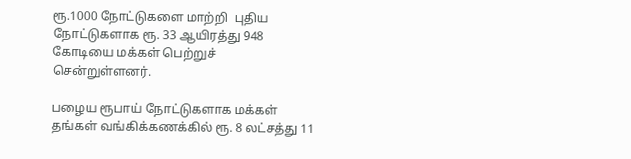ரூ.1000 நோட்டுகளை மாற்றி  புதிய நோட்டுகளாக ரூ. 33 ஆயிரத்து 948 கோடியை மக்கள் பெற்றுச் சென்றுள்ளனர்.

பழைய ரூபாய் நோட்டுகளாக மக்கள் தங்கள் வங்கிக்கணக்கில் ரூ. 8 லட்சத்து 11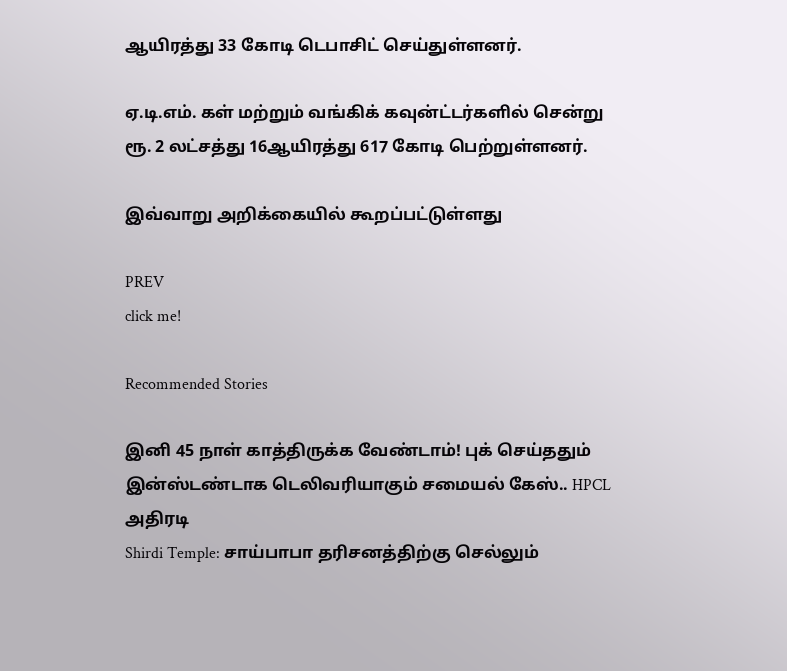ஆயிரத்து 33 கோடி டெபாசிட் செய்துள்ளனர்.

ஏ.டி.எம். கள் மற்றும் வங்கிக் கவுன்ட்டர்களில் சென்று ரூ. 2 லட்சத்து 16ஆயிரத்து 617 கோடி பெற்றுள்ளனர்.

இவ்வாறு அறிக்கையில் கூறப்பட்டுள்ளது

PREV
click me!

Recommended Stories

இனி 45 நாள் காத்திருக்க வேண்டாம்! புக் செய்ததும் இன்ஸ்டண்டாக டெலிவரியாகும் சமையல் கேஸ்.. HPCL அதிரடி
Shirdi Temple: சாய்பாபா தரிசனத்திற்கு செல்லும்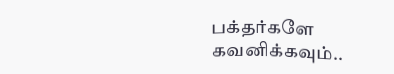பக்தர்களே கவனிக்கவும்..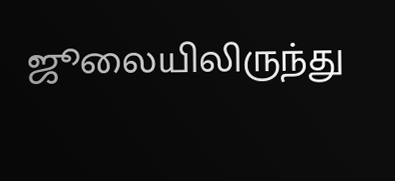ஜூலையிலிருந்து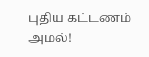புதிய கட்டணம் அமல்!